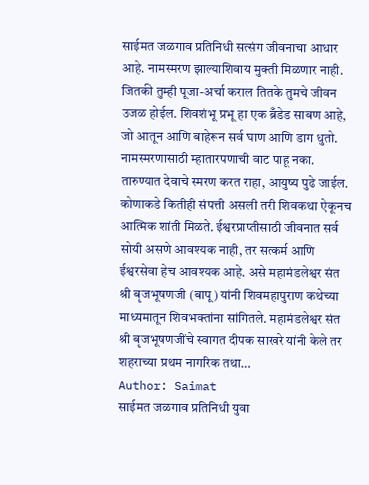साईमत जळगाव प्रतिनिधी सत्संग जीवनाचा आधार आहे. नामस्मरण झाल्याशिवाय मुक्ती मिळणार नाही. जितकी तुम्ही पूजा-अर्चा कराल तितके तुमचे जीवन उजळ होईल. शिवशंभू प्रभू हा एक ब्रँडेड साबण आहे, जो आतून आणि बाहेरून सर्व घाण आणि डाग धुतो. नामस्मरणासाठी म्हातारपणाची वाट पाहू नका. तारुण्यात देवाचे स्मरण करत राहा, आयुष्य पुढे जाईल. कोणाकडे कितीही संपत्ती असली तरी शिवकथा ऐकूनच आत्मिक शांती मिळते. ईश्वरप्राप्तीसाठी जीवनात सर्व सोयी असणे आवश्यक नाही, तर सत्कर्म आणि ईश्वरसेवा हेच आवश्यक आहे. असे महामंडलेश्वर संत श्री बृजभूषणजी (बापू) यांनी शिवमहापुराण कथेच्या माध्यमातून शिवभक्तांना सांगितले. महामंडलेश्वर संत श्री बृजभूषणजींचे स्वागत दीपक साखरे यांनी केले तर शहराच्या प्रथम नागरिक तथा…
Author: Saimat
साईमत जळगाव प्रतिनिधी युवा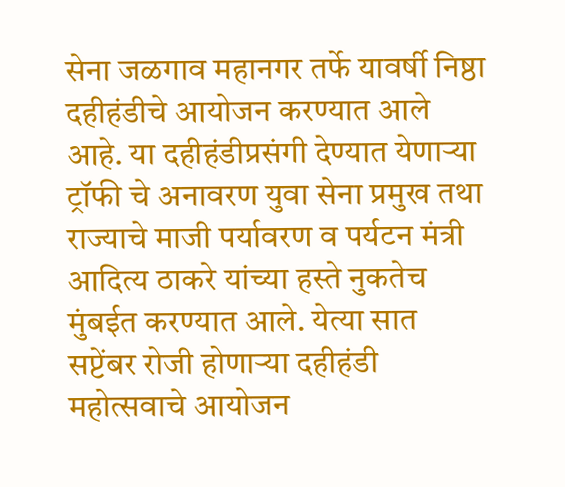सेना जळगाव महानगर तर्फे यावर्षी निष्ठा दहीहंडीचे आयोजन करण्यात आले आहे. या दहीहंडीप्रसंगी देण्यात येणाऱ्या ट्रॉफी चे अनावरण युवा सेना प्रमुख तथा राज्याचे माजी पर्यावरण व पर्यटन मंत्री आदित्य ठाकरे यांच्या हस्ते नुकतेच मुंबईत करण्यात आले. येत्या सात सप्टेंबर रोजी होणाऱ्या दहीहंडी महोत्सवाचे आयोजन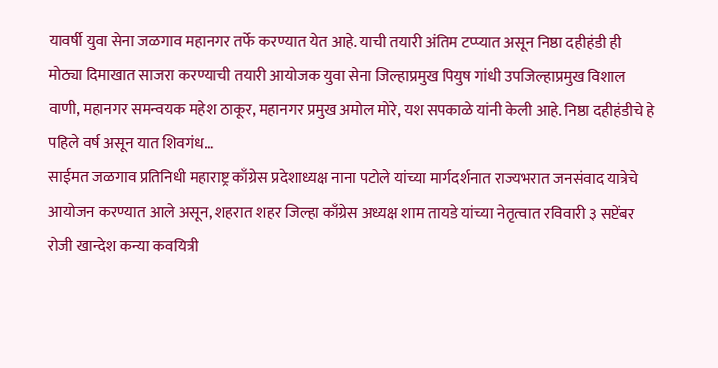यावर्षी युवा सेना जळगाव महानगर तर्फे करण्यात येत आहे. याची तयारी अंतिम टप्प्यात असून निष्ठा दहीहंडी ही मोठ्या दिमाखात साजरा करण्याची तयारी आयोजक युवा सेना जिल्हाप्रमुख पियुष गांधी उपजिल्हाप्रमुख विशाल वाणी, महानगर समन्वयक महेश ठाकूर, महानगर प्रमुख अमोल मोरे, यश सपकाळे यांनी केली आहे. निष्ठा दहीहंडीचे हे पहिले वर्ष असून यात शिवगंध…
साईमत जळगाव प्रतिनिधी महाराष्ट्र काँग्रेस प्रदेशाध्यक्ष नाना पटोले यांच्या मार्गदर्शनात राज्यभरात जनसंवाद यात्रेचे आयोजन करण्यात आले असून, शहरात शहर जिल्हा काँग्रेस अध्यक्ष शाम तायडे यांच्या नेतृत्वात रविवारी ३ सप्टेंबर रोजी खान्देश कन्या कवयित्री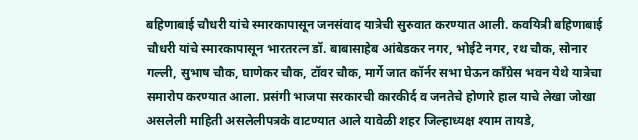बहिणाबाई चौधरी यांचे स्मारकापासून जनसंवाद यात्रेची सुरुवात करण्यात आली. कवयित्री बहिणाबाई चौधरी यांचे स्मारकापासून भारतरत्न डॉ. बाबासाहेब आंबेडकर नगर, भोईटे नगर, रथ चौक, सोनार गल्ली, सुभाष चौक, घाणेकर चौक, टॉवर चौक, मार्गे जात कॉर्नर सभा घेऊन काँग्रेस भवन येथे यात्रेचा समारोप करण्यात आला. प्रसंगी भाजपा सरकारची कारकीर्द व जनतेचे होणारे हाल याचे लेखा जोखा असलेली माहिती असलेलीपत्रके वाटण्यात आले यावेळी शहर जिल्हाध्यक्ष श्याम तायडे,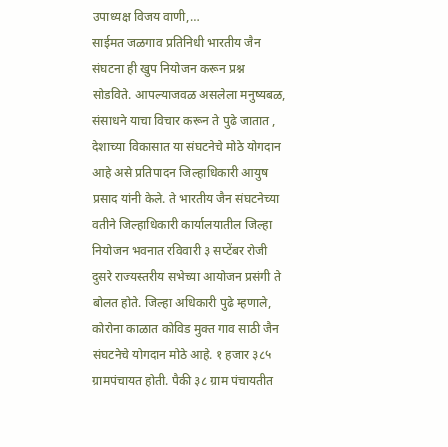उपाध्यक्ष विजय वाणी,…
साईमत जळगाव प्रतिनिधी भारतीय जैन संघटना ही खुप नियोजन करून प्रश्न सोडविते. आपल्याजवळ असलेला मनुष्यबळ, संसाधने याचा विचार करून ते पुढे जातात , देशाच्या विकासात या संघटनेचे मोठे योगदान आहे असे प्रतिपादन जिल्हाधिकारी आयुष प्रसाद यांनी केले. ते भारतीय जैन संघटनेच्या वतीने जिल्हाधिकारी कार्यालयातील जिल्हा नियोजन भवनात रविवारी ३ सप्टेंबर रोजी दुसरे राज्यस्तरीय सभेच्या आयोजन प्रसंगी ते बोलत होते. जिल्हा अधिकारी पुढे म्हणाले, कोरोना काळात कोविड मुक्त गाव साठी जैन संघटनेचे योगदान मोठे आहे. १ हजार ३८५ ग्रामपंचायत होती. पैकी ३८ ग्राम पंचायतीत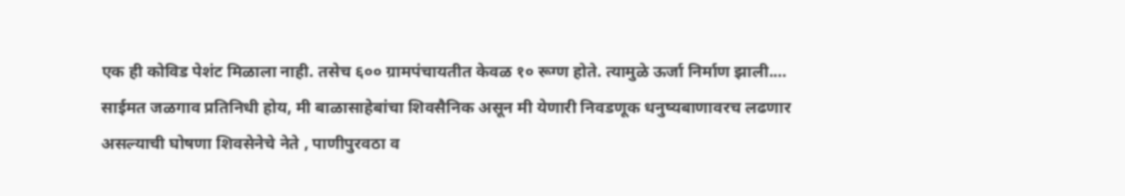एक ही कोविड पेशंट मिळाला नाही. तसेच ६०० ग्रामपंचायतीत केवळ १० रूग्ण होते. त्यामुळे ऊर्जा निर्माण झाली.…
साईमत जळगाव प्रतिनिधी होय, मी बाळासाहेबांचा शिवसैनिक असून मी येणारी निवडणूक धनुष्यबाणावरच लढणार असल्याची घोषणा शिवसेनेचे नेते , पाणीपुरवठा व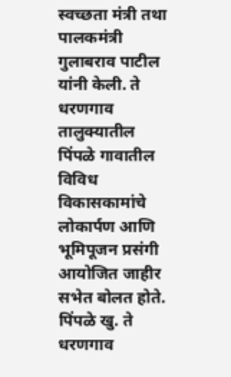स्वच्छता मंत्री तथा पालकमंत्री गुलाबराव पाटील यांनी केली. ते धरणगाव तालुक्यातील पिंपळे गावातील विविध विकासकामांचे लोकार्पण आणि भूमिपूजन प्रसंगी आयोजित जाहीर सभेत बोलत होते. पिंपळे खु. ते धरणगाव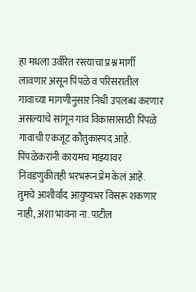हा मधला उर्वरित रस्त्याचा प्रश्न मार्गी लावणार असून पिंपळे व परिसरातील गावाच्या मागणीनुसार निधी उपलब्ध करणार असल्याचे सांगून गाव विकासासाठी पिंपळे गावाची एकजूट कौतुकास्पद आहे. पिंपळेकरांनी कायमच माझ्यावर निवडणुकीतही भरभरून प्रेम केलं आहे. तुमचे आशीर्वाद आयुष्यभर विसरू शकणार नाही, अशा भावना ना. पाटील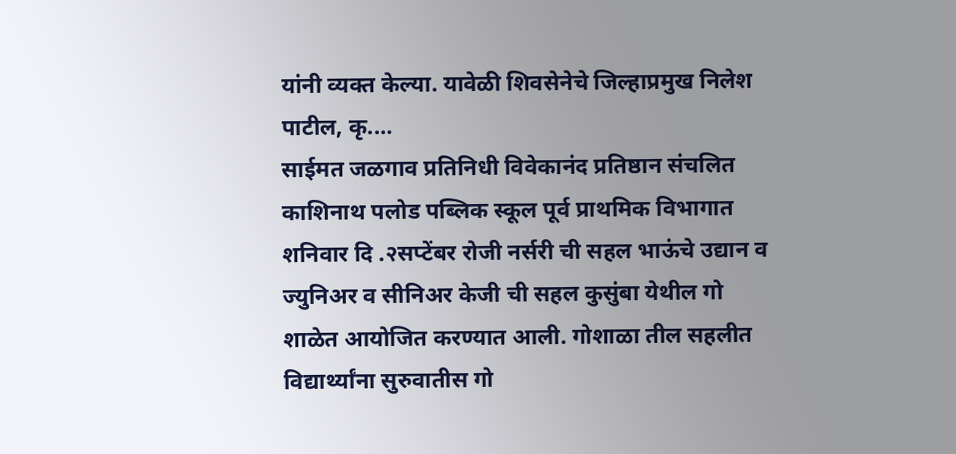यांनी व्यक्त केल्या. यावेळी शिवसेनेचे जिल्हाप्रमुख निलेश पाटील, कृ.…
साईमत जळगाव प्रतिनिधी विवेकानंद प्रतिष्ठान संचलित काशिनाथ पलोड पब्लिक स्कूल पूर्व प्राथमिक विभागात शनिवार दि .२सप्टेंबर रोजी नर्सरी ची सहल भाऊंचे उद्यान व ज्युनिअर व सीनिअर केजी ची सहल कुसुंबा येथील गो शाळेत आयोजित करण्यात आली. गोशाळा तील सहलीत विद्यार्थ्यांना सुरुवातीस गो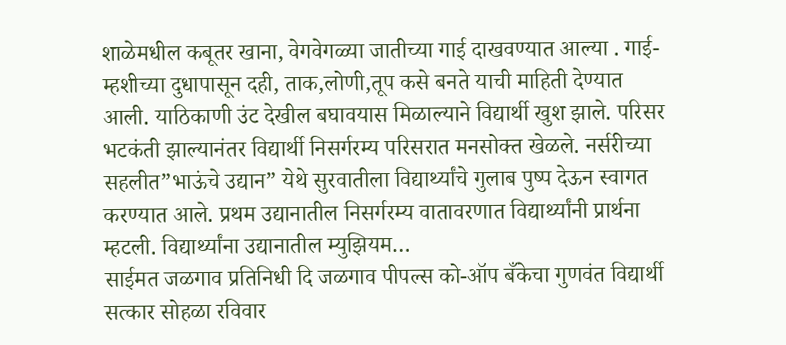शाळेमधील कबूतर खाना, वेगवेगळ्या जातीच्या गाई दाखवण्यात आल्या . गाई- म्हशीच्या दुधापासून दही, ताक,लोणी,तूप कसे बनते याची माहिती देण्यात आली. याठिकाणी उंट देखील बघावयास मिळाल्याने विद्यार्थी खुश झाले. परिसर भटकंती झाल्यानंतर विद्यार्थी निसर्गरम्य परिसरात मनसोक्त खेळले. नर्सरीच्या सहलीत”भाऊंचे उद्यान” येथे सुरवातीला विद्यार्थ्यांचे गुलाब पुष्प देऊन स्वागत करण्यात आले. प्रथम उद्यानातील निसर्गरम्य वातावरणात विद्यार्थ्यांनी प्रार्थना म्हटली. विद्यार्थ्यांना उद्यानातील म्युझियम…
साईमत जळगाव प्रतिनिधी दि जळगाव पीपल्स को-ऑप बँकेचा गुणवंत विद्यार्थी सत्कार सोहळा रविवार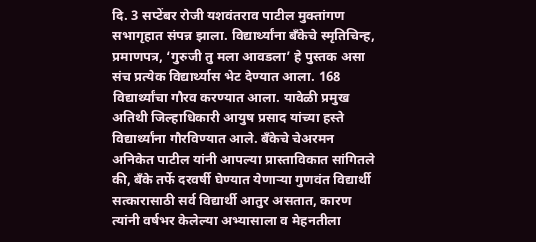दि. 3 सप्टेंबर रोजी यशवंतराव पाटील मुक्तांगण सभागृहात संपन्न झाला. विद्यार्थ्यांना बँकेचे स्मृतिचिन्ह, प्रमाणपत्र, ‘गुरुजी तु मला आवडला’ हे पुस्तक असा संच प्रत्येक विद्यार्थ्यास भेट देण्यात आला. 168 विद्यार्थ्यांचा गौरव करण्यात आला. यावेळी प्रमुख अतिथी जिल्हाधिकारी आयुष प्रसाद यांच्या हस्ते विद्यार्थ्यांना गौरविण्यात आले. बँकेचे चेअरमन अनिकेत पाटील यांनी आपल्या प्रास्ताविकात सांगितले की, बँके तर्फे दरवर्षी घेण्यात येणाऱ्या गुणवंत विद्यार्थी सत्कारासाठी सर्व विद्यार्थी आतुर असतात, कारण त्यांनी वर्षभर केलेल्या अभ्यासाला व मेहनतीला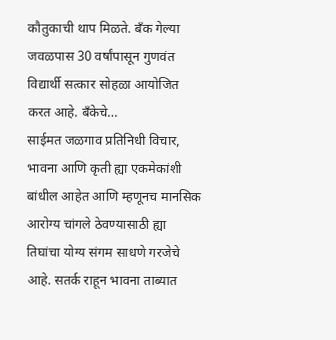कौतुकाची थाप मिळते. बँक गेल्या जवळपास 30 वर्षांपासून गुणवंत विद्यार्थी सत्कार सोहळा आयोजित करत आहे. बँकेचे…
साईमत जळगाव प्रतिनिधी विचार, भावना आणि कृती ह्या एकमेकांशी बांधील आहेत आणि म्हणूनच मानसिक आरोग्य चांगले ठेवण्यासाठी ह्या तिघांचा योग्य संगम साधणे गरजेचे आहे. सतर्क राहून भावना ताब्यात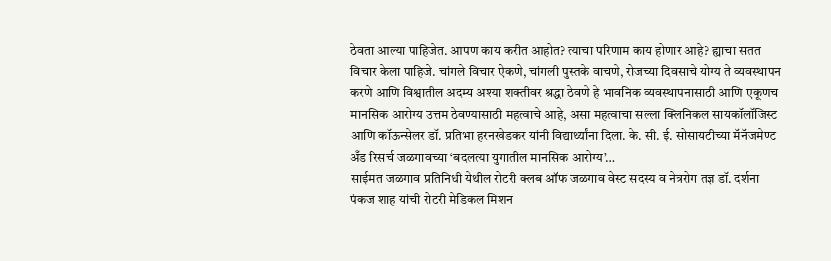ठेवता आल्या पाहिजेत. आपण काय करीत आहोत? त्याचा परिणाम काय होणार आहे? ह्याचा सतत विचार केला पाहिजे. चांगले विचार ऐकणे, चांगली पुस्तके वाचणे, रोजच्या दिवसाचे योग्य ते व्यवस्थापन करणे आणि विश्वातील अदम्य अश्या शक्तीवर श्रद्धा ठेवणे हे भावनिक व्यवस्थापनासाठी आणि एकूणच मानसिक आरोग्य उत्तम ठेवण्यासाठी महत्वाचे आहे, असा महत्वाचा सल्ला क्लिनिकल सायकॉलॉजिस्ट आणि कॉऊन्सेलर डॉ. प्रतिभा हरनखेडकर यांनी विद्यार्थ्यांना दिला. के. सी. ई. सोसायटीच्या मॅनॅजमेण्ट अँड रिसर्च जळगावच्या ‘बदलत्या युगातील मानसिक आरोग्य’…
साईमत जळगाव प्रतिनिधी येथील रोटरी क्लब ऑफ जळगाव वेस्ट सदस्य व नेत्ररोग तज्ञ डॉ. दर्शना पंकज शाह यांची रोटरी मेडिकल मिशन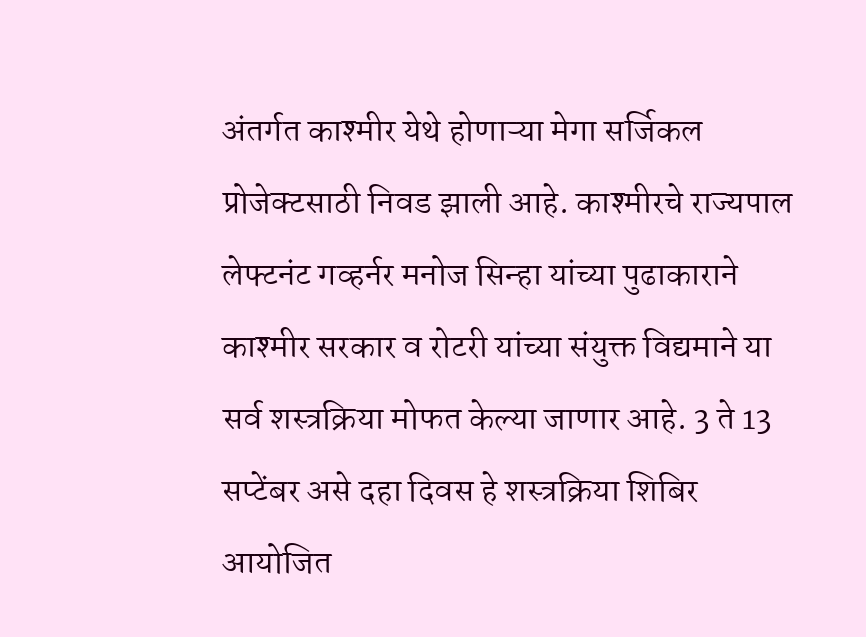अंतर्गत काश्मीर येथे होणाऱ्या मेगा सर्जिकल प्रोजेक्टसाठी निवड झाली आहे. काश्मीरचे राज्यपाल लेफ्टनंट गव्हर्नर मनोज सिन्हा यांच्या पुढाकाराने काश्मीर सरकार व रोटरी यांच्या संयुक्त विद्यमाने या सर्व शस्त्रक्रिया मोफत केल्या जाणार आहे. 3 ते 13 सप्टेंबर असे दहा दिवस हे शस्त्रक्रिया शिबिर आयोजित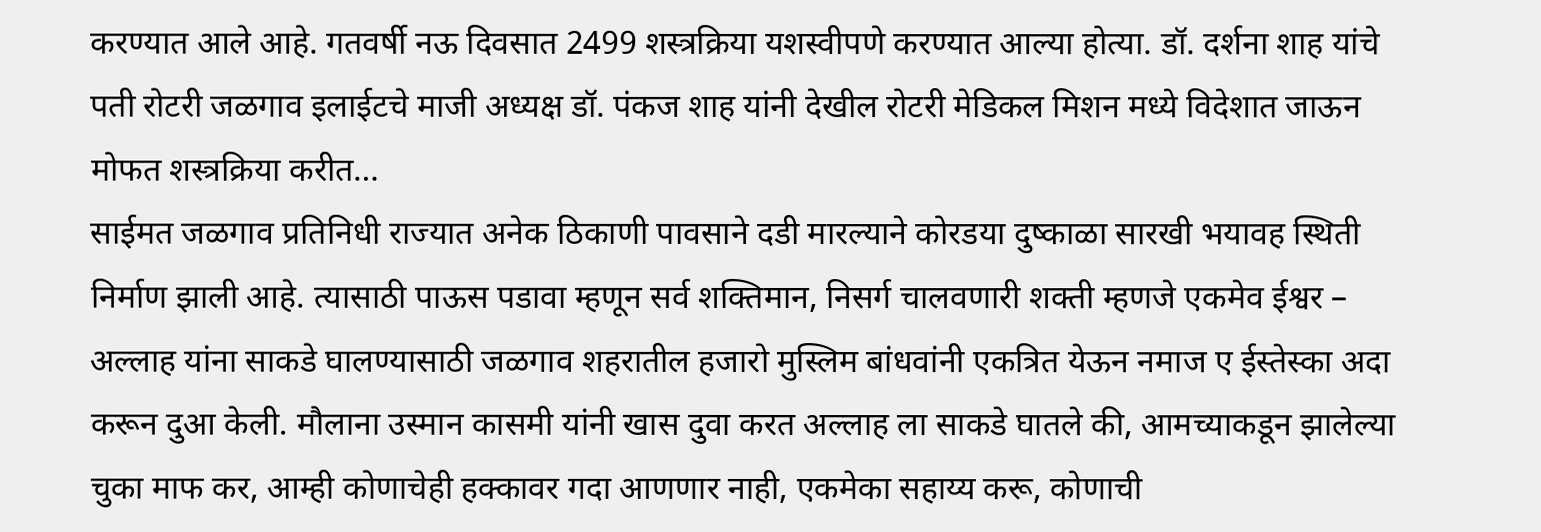करण्यात आले आहे. गतवर्षी नऊ दिवसात 2499 शस्त्रक्रिया यशस्वीपणे करण्यात आल्या होत्या. डॉ. दर्शना शाह यांचे पती रोटरी जळगाव इलाईटचे माजी अध्यक्ष डॉ. पंकज शाह यांनी देखील रोटरी मेडिकल मिशन मध्ये विदेशात जाऊन मोफत शस्त्रक्रिया करीत…
साईमत जळगाव प्रतिनिधी राज्यात अनेक ठिकाणी पावसाने दडी मारल्याने कोरडया दुष्काळा सारखी भयावह स्थिती निर्माण झाली आहे. त्यासाठी पाऊस पडावा म्हणून सर्व शक्तिमान, निसर्ग चालवणारी शक्ती म्हणजे एकमेव ईश्वर – अल्लाह यांना साकडे घालण्यासाठी जळगाव शहरातील हजारो मुस्लिम बांधवांनी एकत्रित येऊन नमाज ए ईस्तेस्का अदा करून दुआ केली. मौलाना उस्मान कासमी यांनी खास दुवा करत अल्लाह ला साकडे घातले की, आमच्याकडून झालेल्या चुका माफ कर, आम्ही कोणाचेही हक्कावर गदा आणणार नाही, एकमेका सहाय्य करू, कोणाची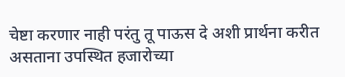चेष्टा करणार नाही परंतु तू पाऊस दे अशी प्रार्थना करीत असताना उपस्थित हजारोच्या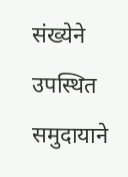संख्येने उपस्थित समुदायाने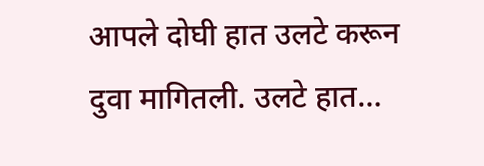आपले दोघी हात उलटे करून दुवा मागितली. उलटे हात…